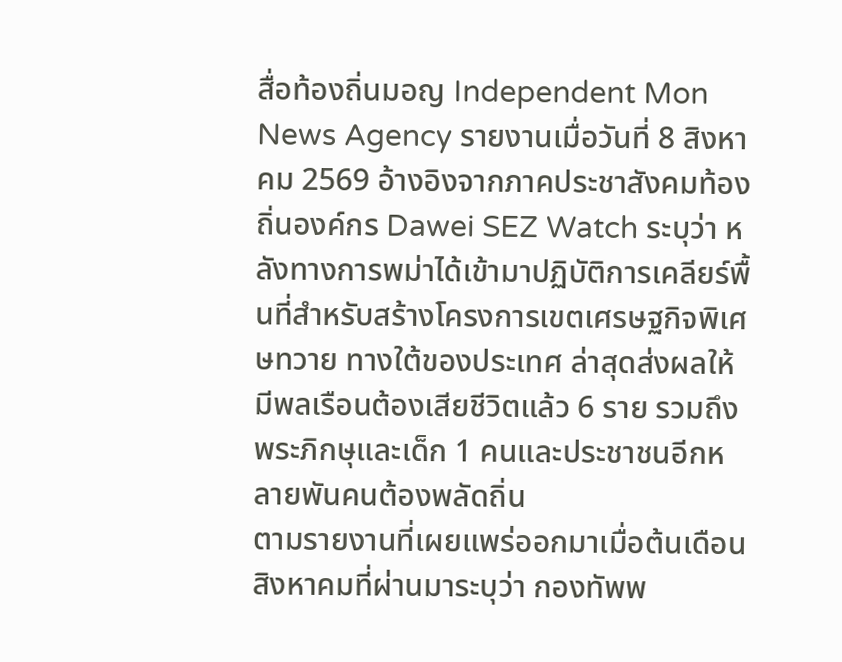สื่อท้องถิ่นมอญ Independent Mon News Agency รายงานเมื่อวันที่ 8 สิงหาคม 2569 อ้างอิงจากภาคประชาสังคมท้องถิ่นองค์กร Dawei SEZ Watch ระบุว่า หลังทางการพม่าได้เข้ามาปฏิบัติการเคลียร์พื้นที่สำหรับสร้างโครงการเขตเศรษฐกิจพิเศษทวาย ทางใต้ของประเทศ ล่าสุดส่งผลให้มีพลเรือนต้องเสียชีวิตแล้ว 6 ราย รวมถึงพระภิกษุและเด็ก 1 คนและประชาชนอีกหลายพันคนต้องพลัดถิ่น
ตามรายงานที่เผยแพร่ออกมาเมื่อต้นเดือนสิงหาคมที่ผ่านมาระบุว่า กองทัพพ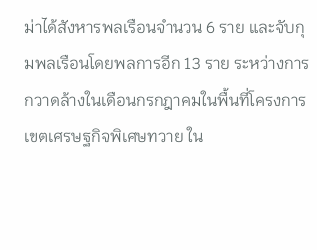ม่าได้สังหารพลเรือนจำนวน 6 ราย และจับกุมพลเรือนโดยพลการอีก 13 ราย ระหว่างการกวาดล้างในเดือนกรกฎาคมในพื้นที่โครงการเขตเศรษฐกิจพิเศษทวาย ใน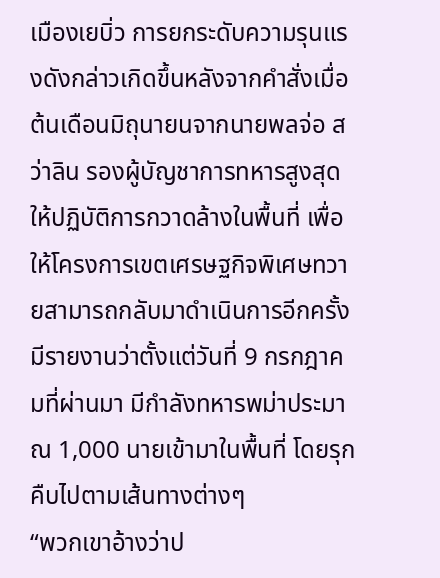เมืองเยบิ่ว การยกระดับความรุนแรงดังกล่าวเกิดขึ้นหลังจากคำสั่งเมื่อต้นเดือนมิถุนายนจากนายพลจ่อ สว่าลิน รองผู้บัญชาการทหารสูงสุด ให้ปฏิบัติการกวาดล้างในพื้นที่ เพื่อให้โครงการเขตเศรษฐกิจพิเศษทวายสามารถกลับมาดำเนินการอีกครั้ง
มีรายงานว่าตั้งแต่วันที่ 9 กรกฎาคมที่ผ่านมา มีกำลังทหารพม่าประมาณ 1,000 นายเข้ามาในพื้นที่ โดยรุกคืบไปตามเส้นทางต่างๆ
“พวกเขาอ้างว่าป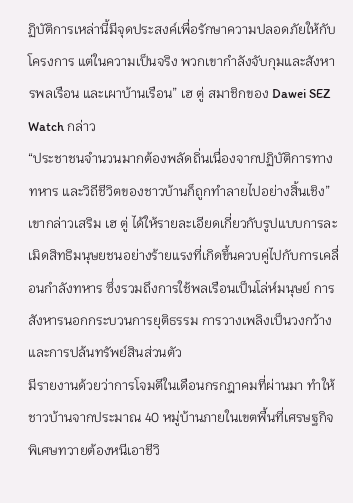ฏิบัติการเหล่านี้มีจุดประสงค์เพื่อรักษาความปลอดภัยให้กับโครงการ แต่ในความเป็นจริง พวกเขากำลังจับกุมและสังหารพลเรือน และเผาบ้านเรือน” เฮ ตู่ สมาชิกของ Dawei SEZ Watch กล่าว
“ประชาชนจำนวนมากต้องพลัดถิ่นเนื่องจากปฏิบัติการทางทหาร และวิถีชีวิตของชาวบ้านก็ถูกทำลายไปอย่างสิ้นเชิง” เขากล่าวเสริม เฮ ตู่ ได้ให้รายละเอียดเกี่ยวกับรูปแบบการละเมิดสิทธิมนุษยชนอย่างร้ายแรงที่เกิดขึ้นควบคู่ไปกับการเคลื่อนกำลังทหาร ซึ่งรวมถึงการใช้พลเรือนเป็นโล่ห์มนุษย์ การสังหารนอกกระบวนการยุติธรรม การวางเพลิงเป็นวงกว้าง และการปล้นทรัพย์สินส่วนตัว
มีรายงานด้วยว่าการโจมตีในเดือนกรกฎาคมที่ผ่านมา ทำให้ชาวบ้านจากประมาณ 40 หมู่บ้านภายในเขตพื้นที่เศรษฐกิจพิเศษทวายต้องหนีเอาชีวิ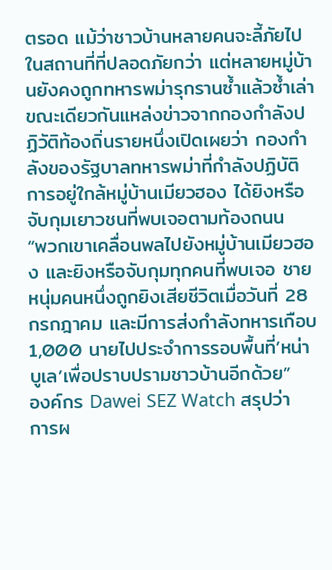ตรอด แม้ว่าชาวบ้านหลายคนจะลี้ภัยไปในสถานที่ที่ปลอดภัยกว่า แต่หลายหมู่บ้านยังคงถูกทหารพม่ารุกรานซ้ำแล้วซ้ำเล่า
ขณะเดียวกันแหล่งข่าวจากกองกำลังปฏิวัติท้องถิ่นรายหนึ่งเปิดเผยว่า กองกำลังของรัฐบาลทหารพม่าที่กำลังปฏิบัติการอยู่ใกล้หมู่บ้านเมียวฮอง ได้ยิงหรือจับกุมเยาวชนที่พบเจอตามท้องถนน
“พวกเขาเคลื่อนพลไปยังหมู่บ้านเมียวฮอง และยิงหรือจับกุมทุกคนที่พบเจอ ชายหนุ่มคนหนึ่งถูกยิงเสียชีวิตเมื่อวันที่ 28 กรกฎาคม และมีการส่งกำลังทหารเกือบ 1,000 นายไปประจำการรอบพื้นที่’หน่าบูเล’เพื่อปราบปรามชาวบ้านอีกด้วย”
องค์กร Dawei SEZ Watch สรุปว่า การผ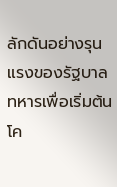ลักดันอย่างรุนแรงของรัฐบาลทหารเพื่อเริ่มต้นโค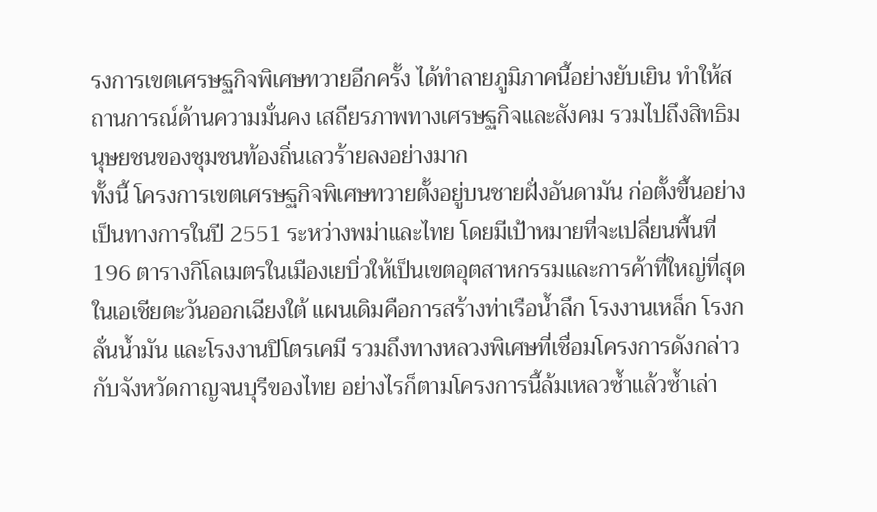รงการเขตเศรษฐกิจพิเศษทวายอีกครั้ง ได้ทำลายภูมิภาคนี้อย่างยับเยิน ทำให้สถานการณ์ด้านความมั่นคง เสถียรภาพทางเศรษฐกิจและสังคม รวมไปถึงสิทธิมนุษยชนของชุมชนท้องถิ่นเลวร้ายลงอย่างมาก
ทั้งนี้ โครงการเขตเศรษฐกิจพิเศษทวายตั้งอยู่บนชายฝั่งอันดามัน ก่อตั้งขึ้นอย่างเป็นทางการในปี 2551 ระหว่างพม่าและไทย โดยมีเป้าหมายที่จะเปลี่ยนพื้นที่ 196 ตารางกิโลเมตรในเมืองเยบิ่วให้เป็นเขตอุตสาหกรรมและการค้าที่ใหญ่ที่สุดในเอเชียตะวันออกเฉียงใต้ แผนเดิมคือการสร้างท่าเรือน้ำลึก โรงงานเหล็ก โรงกลั่นน้ำมัน และโรงงานปิโตรเคมี รวมถึงทางหลวงพิเศษที่เชื่อมโครงการดังกล่าวกับจังหวัดกาญจนบุรีของไทย อย่างไรก็ตามโครงการนี้ล้มเหลวซ้ำแล้วซ้ำเล่า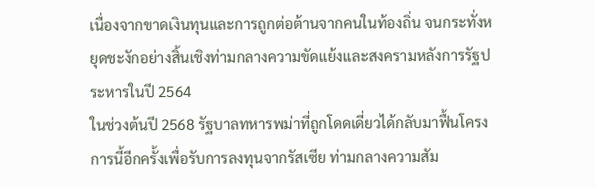เนื่องจากขาดเงินทุนและการถูกต่อต้านจากคนในท้องถิ่น จนกระทั่งหยุดชะงักอย่างสิ้นเชิงท่ามกลางความขัดแย้งและสงครามหลังการรัฐประหารในปี 2564
ในช่วงต้นปี 2568 รัฐบาลทหารพม่าที่ถูกโดดเดี่ยวได้กลับมาฟื้นโครงการนี้อีกครั้งเพื่อรับการลงทุนจากรัสเซีย ท่ามกลางความสัม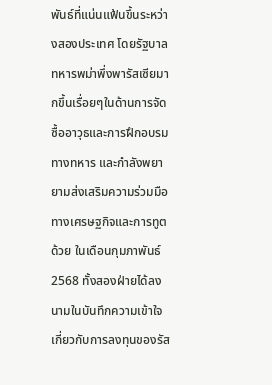พันธ์ที่แน่นแฟ้นขึ้นระหว่างสองประเทศ โดยรัฐบาลทหารพม่าพึ่งพารัสเซียมากขึ้นเรื่อยๆในด้านการจัดซื้ออาวุธและการฝึกอบรมทางทหาร และกำลังพยายามส่งเสริมความร่วมมือทางเศรษฐกิจและการทูตด้วย ในเดือนกุมภาพันธ์ 2568 ทั้งสองฝ่ายได้ลงนามในบันทึกความเข้าใจเกี่ยวกับการลงทุนของรัส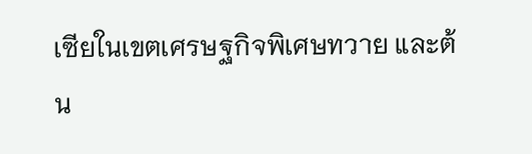เซียในเขตเศรษฐกิจพิเศษทวาย และต้น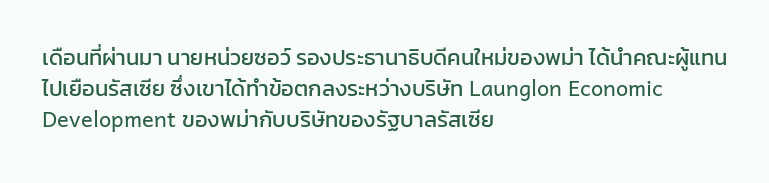เดือนที่ผ่านมา นายหน่วยซอว์ รองประธานาธิบดีคนใหม่ของพม่า ได้นำคณะผู้แทนไปเยือนรัสเซีย ซึ่งเขาได้ทำข้อตกลงระหว่างบริษัท Launglon Economic Development ของพม่ากับบริษัทของรัฐบาลรัสเซีย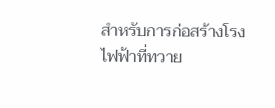สำหรับการก่อสร้างโรงไฟฟ้าที่ทวาย